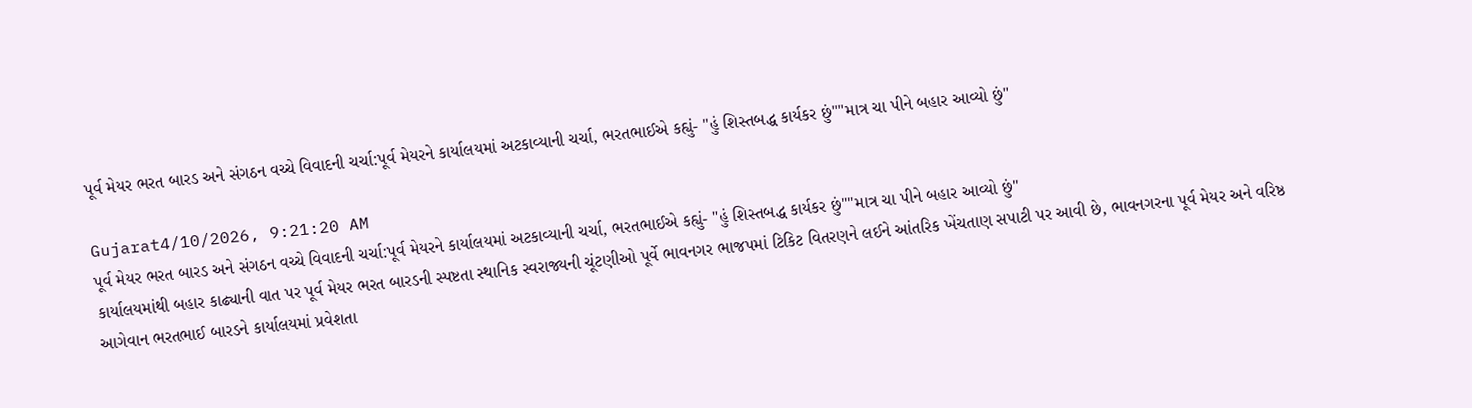પૂર્વ મેયર ભરત બારડ અને સંગઠન વચ્ચે વિવાદની ચર્ચા:પૂર્વ મેયરને કાર્યાલયમાં અટકાવ્યાની ચર્ચા, ભરતભાઈએ કહ્યું- "હું શિસ્તબદ્ધ કાર્યકર છું""માત્ર ચા પીને બહાર આવ્યો છું"

Gujarat4/10/2026, 9:21:20 AM
પૂર્વ મેયર ભરત બારડ અને સંગઠન વચ્ચે વિવાદની ચર્ચા:પૂર્વ મેયરને કાર્યાલયમાં અટકાવ્યાની ચર્ચા, ભરતભાઈએ કહ્યું- "હું શિસ્તબદ્ધ કાર્યકર છું""માત્ર ચા પીને બહાર આવ્યો છું"
કાર્યાલયમાંથી બહાર કાઢ્યાની વાત પર પૂર્વ મેયર ભરત બારડની સ્પષ્ટતા સ્થાનિક સ્વરાજ્યની ચૂંટણીઓ પૂર્વે ભાવનગર ભાજપમાં ટિકિટ વિતરણને લઈને આંતરિક ખેંચતાણ સપાટી પર આવી છે, ભાવનગરના પૂર્વ મેયર અને વરિષ્ઠ આગેવાન ભરતભાઈ બારડને કાર્યાલયમાં પ્રવેશતા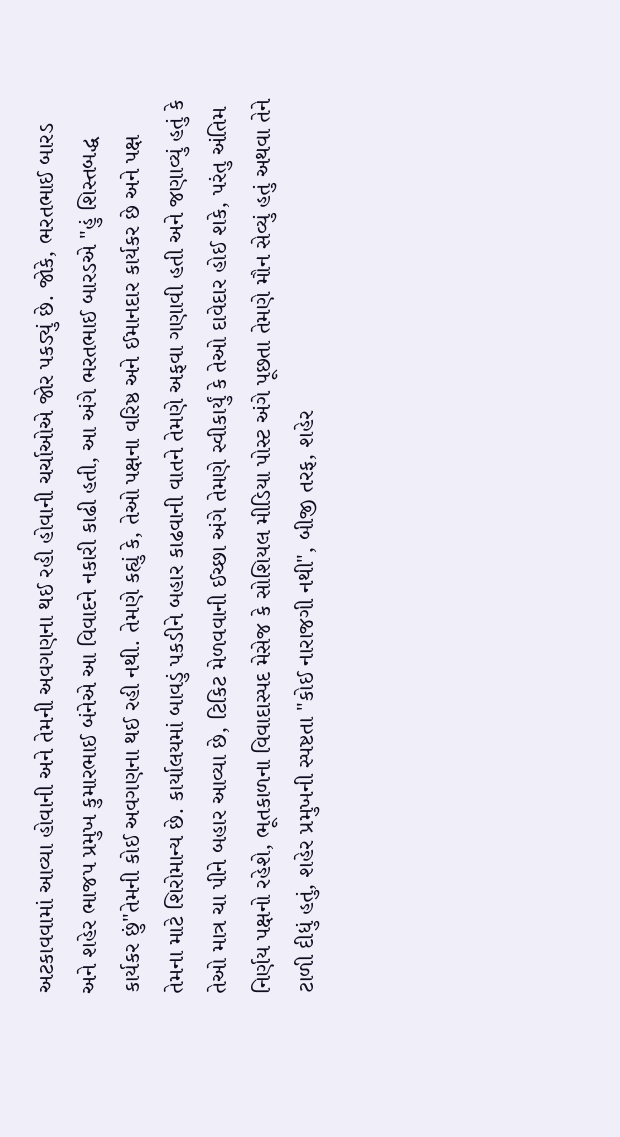અટકાવવામાં આવ્યા હોવાની અને તેમની અવગણના થઈ રહી હોવાની ચર્ચાઓએ જોર પકડ્યું છે. જોકે, ભરતભાઈ બારડ અને શહેર ભાજપ પ્રમુખ કુમારભાઈ બંનેએ આ વિવાદને નકારી કાઢી હતી, આ અંગે ભરતભાઈ બારડએ "હું શિસ્તબદ્ધ કાર્યકર છું"તેમની કોઈ અવગણના થઈ રહી નથી. તેમણે કહ્યું કે, તેઓ પક્ષના વરિષ્ઠ અને ઈમાનદાર કાર્યકર છે અને પક્ષ તેમના માટે શિરોમાન્ય છે. કાર્યાલયમાં બાવડું પકડીને બહાર કાઢવાની વાતને તેમણે અફવા ગણાવી હતી અને જણાવ્યું હતું કે તેઓ માત્ર ચા પીને બહાર આવ્યા છે, ટિકિટ મેળવવાની ઈચ્છા અંગે તેમણે સ્વીકાર્યું કે તેઓ દાવેદાર હોઈ શકે, પરંતુ અંતિમ નિર્ણય પક્ષનો રહેશે, ભૂતકાળના વિવાદાસ્પદ મેસેજ કે સોશિયલ મીડિયા પોસ્ટ અંગે પૂછતા તેમણે મૌન સેવ્યું હતું અથવા તેને ટાળી દીધું હતું, શહેર પ્રમુખની સ્પષ્ટતા "કોઈ નારાજગી નથી", બીજી તરફ, શહેર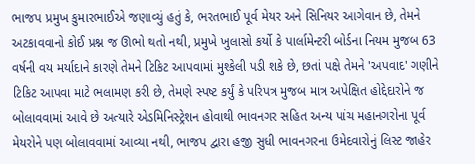ભાજપ પ્રમુખ કુમારભાઈએ જણાવ્યું હતું કે, ભરતભાઈ પૂર્વ મેયર અને સિનિયર આગેવાન છે, તેમને અટકાવવાનો કોઈ પ્રશ્ન જ ઊભો થતો નથી, પ્રમુખે ખુલાસો કર્યો કે પાર્લામેન્ટરી બોર્ડના નિયમ મુજબ 63 વર્ષની વય મર્યાદાને કારણે તેમને ટિકિટ આપવામાં મુશ્કેલી પડી શકે છે, છતાં પક્ષે તેમને 'અપવાદ' ગણીને ટિકિટ આપવા માટે ભલામણ કરી છે, તેમણે સ્પષ્ટ કર્યું કે પરિપત્ર મુજબ માત્ર અપેક્ષિત હોદ્દેદારોને જ બોલાવવામાં આવે છે અત્યારે એડમિનિસ્ટ્રેશન હોવાથી ભાવનગર સહિત અન્ય પાંચ મહાનગરોના પૂર્વ મેયરોને પણ બોલાવવામાં આવ્યા નથી, ભાજપ દ્વારા હજી સુધી ભાવનગરના ઉમેદવારોનું લિસ્ટ જાહેર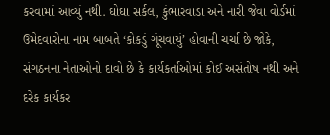કરવામાં આવ્યું નથી. ઘોઘા સર્કલ, કુંભારવાડા અને નારી જેવા વોર્ડમાં ઉમેદવારોના નામ બાબતે ‘કોકડું ગૂંચવાયું’ હોવાની ચર્ચા છે જોકે, સંગઠનના નેતાઓનો દાવો છે કે કાર્યકર્તાઓમાં કોઈ અસંતોષ નથી અને દરેક કાર્યકર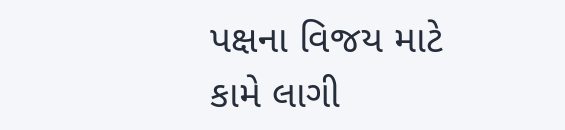પક્ષના વિજય માટે કામે લાગી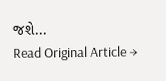જશે...
Read Original Article →